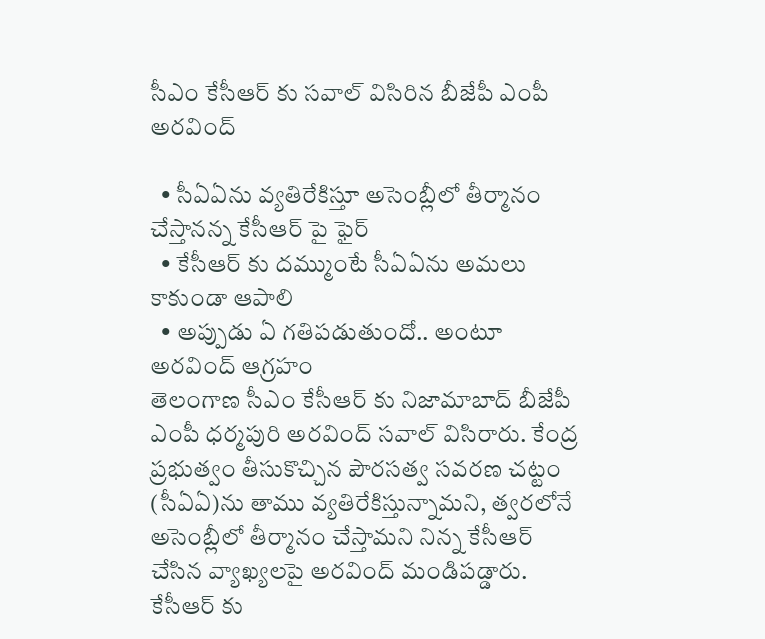సీఎం కేసీఆర్ కు సవాల్ విసిరిన బీజేపీ ఎంపీ అరవింద్

  • సీఏఏను వ్యతిరేకిస్తూ అసెంబ్లీలో తీర్మానం చేస్తానన్న కేసీఆర్ పై ఫైర్
  • కేసీఆర్ కు దమ్ముంటే సీఏఏను అమలు కాకుండా ఆపాలి
  • అప్పుడు ఏ గతిపడుతుందో.. అంటూ అరవింద్ ఆగ్రహం
తెలంగాణ సీఎం కేసీఆర్ కు నిజామాబాద్ బీజేపీ ఎంపీ ధర్మపురి అరవింద్ సవాల్ విసిరారు. కేంద్ర ప్రభుత్వం తీసుకొచ్చిన పౌరసత్వ సవరణ చట్టం (సీఏఏ)ను తాము వ్యతిరేకిస్తున్నామని, త్వరలోనే అసెంబ్లీలో తీర్మానం చేస్తామని నిన్న కేసీఆర్ చేసిన వ్యాఖ్యలపై అరవింద్ మండిపడ్డారు. కేసీఆర్ కు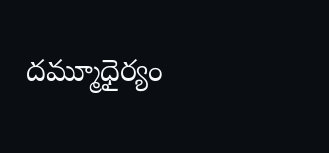దమ్మూధైర్యం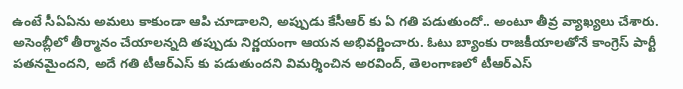ఉంటే సీఏఏను అమలు కాకుండా ఆపి చూడాలని, అప్పుడు కేసీఆర్ కు ఏ గతి పడుతుందో.. అంటూ తీవ్ర వ్యాఖ్యలు చేశారు. అసెంబ్లీలో తీర్మానం చేయాలన్నది తప్పుడు నిర్ణయంగా ఆయన అభివర్ణించారు. ఓటు బ్యాంకు రాజకీయాలతోనే కాంగ్రెస్ పార్టీ పతనమైందని, అదే గతి టీఆర్ఎస్ కు పడుతుందని విమర్శించిన అరవింద్, తెలంగాణలో టీఆర్ఎస్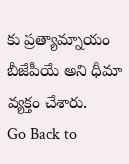కు ప్రత్యామ్నాయం బీజేపీయే అని ధీమా వ్యక్తం చేశారు.
Go Back to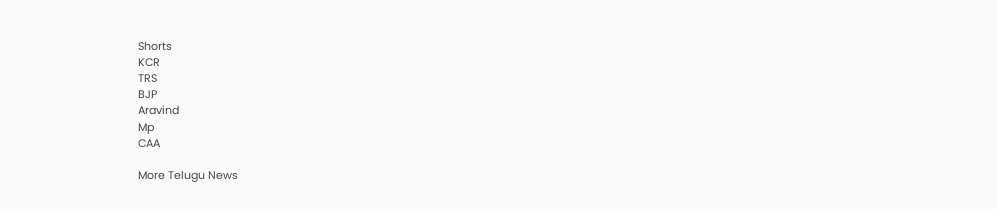Shorts
KCR
TRS
BJP
Aravind
Mp
CAA

More Telugu News